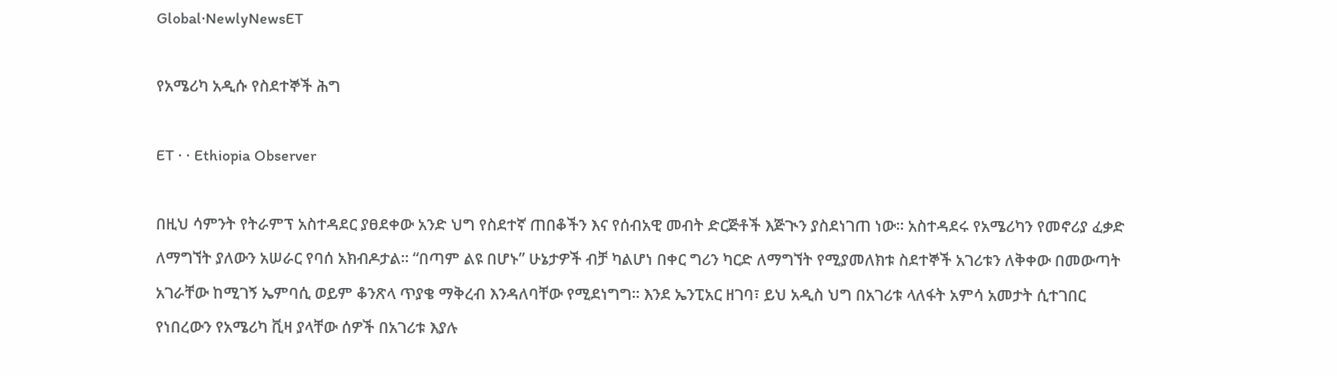Global·NewlyNewsET

የአሜሪካ አዲሱ የስደተኞች ሕግ

ET · · Ethiopia Observer

በዚህ ሳምንት የትራምፕ አስተዳደር ያፀደቀው አንድ ህግ የስደተኛ ጠበቆችን እና የሰብአዊ መብት ድርጅቶች እጅጒን ያስደነገጠ ነው። አስተዳደሩ የአሜሪካን የመኖሪያ ፈቃድ ለማግኘት ያለውን አሠራር የባሰ አክብዶታል። “በጣም ልዩ በሆኑ” ሁኔታዎች ብቻ ካልሆነ በቀር ግሪን ካርድ ለማግኘት የሚያመለክቱ ስደተኞች አገሪቱን ለቅቀው በመውጣት አገራቸው ከሚገኝ ኤምባሲ ወይም ቆንጽላ ጥያቄ ማቅረብ እንዳለባቸው የሚደነግግ። እንደ ኤንፒአር ዘገባ፣ ይህ አዲስ ህግ በአገሪቱ ላለፋት አምሳ አመታት ሲተገበር የነበረውን የአሜሪካ ቪዛ ያላቸው ሰዎች በአገሪቱ እያሉ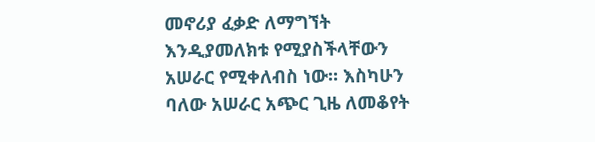መኖሪያ ፈቃድ ለማግኘት እንዲያመለክቱ የሚያስችላቸውን አሠራር የሚቀለብስ ነው። እስካሁን ባለው አሠራር አጭር ጊዜ ለመቆየት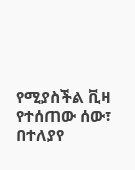የሚያስችል ቪዛ የተሰጠው ሰው፣ በተለያየ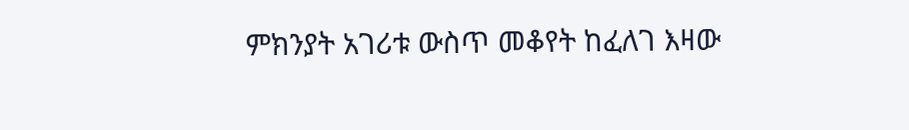ምክንያት አገሪቱ ውስጥ መቆየት ከፈለገ እዛው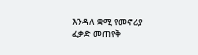እንዳለ ቋሚ የመኖሪያ ፈቃድ መጠየቅ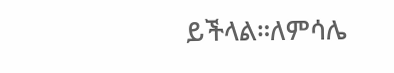ይችላል።ለምሳሌ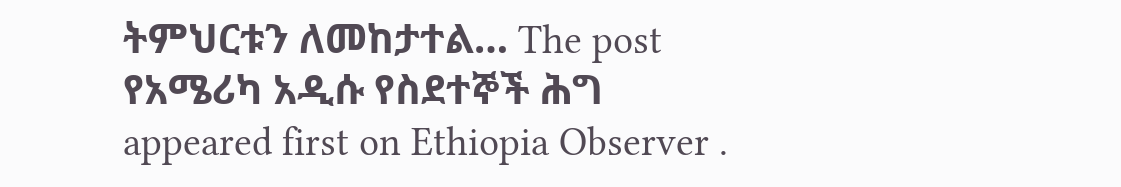ትምህርቱን ለመከታተል… The post የአሜሪካ አዲሱ የስደተኞች ሕግ appeared first on Ethiopia Observer .